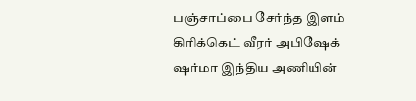பஞ்சாப்பை சேர்ந்த இளம் கிரிக்கெட் வீரர் அபிஷேக் ஷர்மா இந்திய அணியின்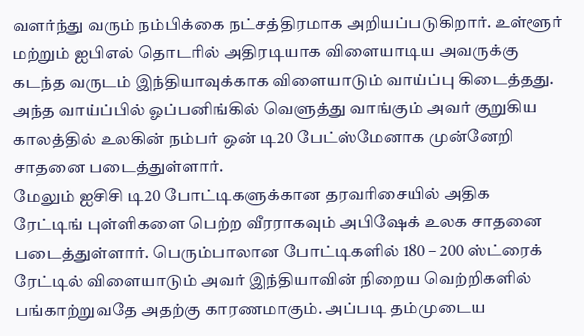வளர்ந்து வரும் நம்பிக்கை நட்சத்திரமாக அறியப்படுகிறார். உள்ளூர் மற்றும் ஐபிஎல் தொடரில் அதிரடியாக விளையாடிய அவருக்கு கடந்த வருடம் இந்தியாவுக்காக விளையாடும் வாய்ப்பு கிடைத்தது. அந்த வாய்ப்பில் ஓப்பனிங்கில் வெளுத்து வாங்கும் அவர் குறுகிய காலத்தில் உலகின் நம்பர் ஒன் டி20 பேட்ஸ்மேனாக முன்னேறி சாதனை படைத்துள்ளார்.
மேலும் ஐசிசி டி20 போட்டிகளுக்கான தரவரிசையில் அதிக ரேட்டிங் புள்ளிகளை பெற்ற வீரராகவும் அபிஷேக் உலக சாதனை படைத்துள்ளார். பெரும்பாலான போட்டிகளில் 180 – 200 ஸ்ட்ரைக் ரேட்டில் விளையாடும் அவர் இந்தியாவின் நிறைய வெற்றிகளில் பங்காற்றுவதே அதற்கு காரணமாகும். அப்படி தம்முடைய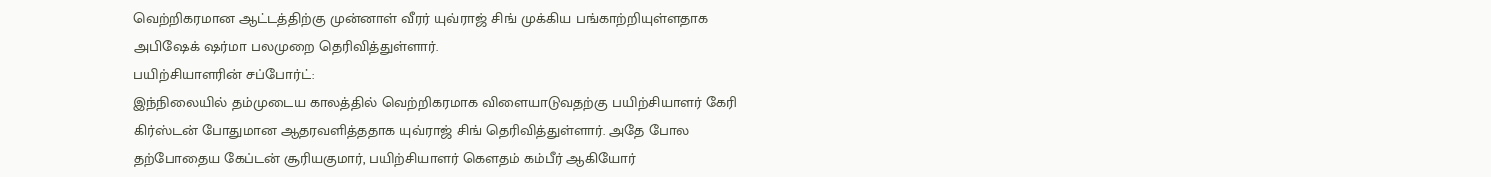வெற்றிகரமான ஆட்டத்திற்கு முன்னாள் வீரர் யுவ்ராஜ் சிங் முக்கிய பங்காற்றியுள்ளதாக அபிஷேக் ஷர்மா பலமுறை தெரிவித்துள்ளார்.
பயிற்சியாளரின் சப்போர்ட்:
இந்நிலையில் தம்முடைய காலத்தில் வெற்றிகரமாக விளையாடுவதற்கு பயிற்சியாளர் கேரி கிர்ஸ்டன் போதுமான ஆதரவளித்ததாக யுவ்ராஜ் சிங் தெரிவித்துள்ளார். அதே போல தற்போதைய கேப்டன் சூரியகுமார், பயிற்சியாளர் கௌதம் கம்பீர் ஆகியோர்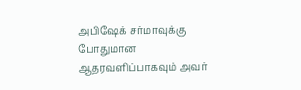அபிஷேக் சர்மாவுக்கு போதுமான ஆதரவளிப்பாகவும் அவர்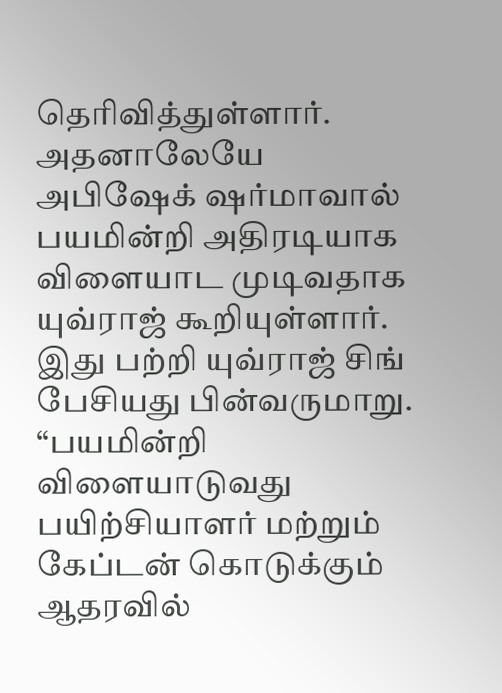தெரிவித்துள்ளார். அதனாலேயே அபிஷேக் ஷர்மாவால் பயமின்றி அதிரடியாக விளையாட முடிவதாக யுவ்ராஜ் கூறியுள்ளார்.
இது பற்றி யுவ்ராஜ் சிங் பேசியது பின்வருமாறு. “பயமின்றி விளையாடுவது பயிற்சியாளர் மற்றும் கேப்டன் கொடுக்கும் ஆதரவில்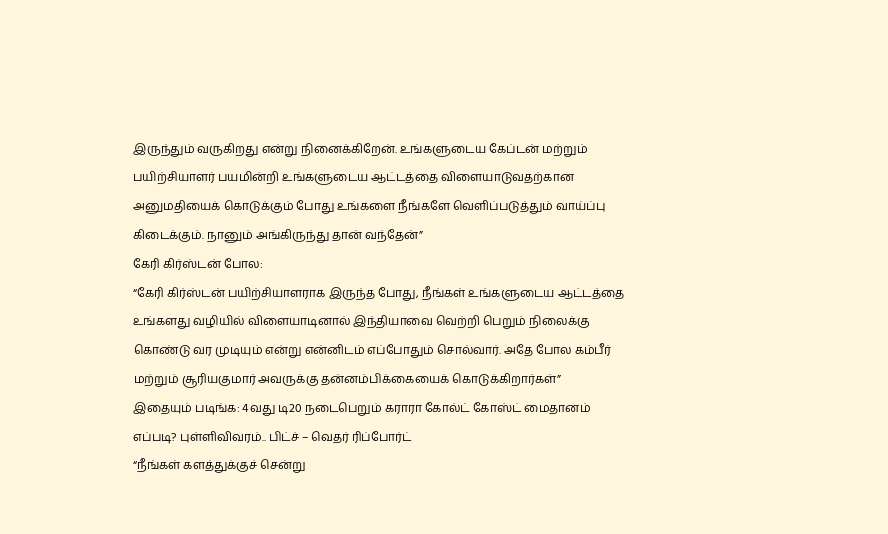இருந்தும் வருகிறது என்று நினைக்கிறேன். உங்களுடைய கேப்டன் மற்றும் பயிற்சியாளர் பயமின்றி உங்களுடைய ஆட்டத்தை விளையாடுவதற்கான அனுமதியைக் கொடுக்கும் போது உங்களை நீங்களே வெளிப்படுத்தும் வாய்ப்பு கிடைக்கும். நானும் அங்கிருந்து தான் வந்தேன்”
கேரி கிர்ஸ்டன் போல:
“கேரி கிர்ஸ்டன் பயிற்சியாளராக இருந்த போது, நீங்கள் உங்களுடைய ஆட்டத்தை உங்களது வழியில் விளையாடினால் இந்தியாவை வெற்றி பெறும் நிலைக்கு கொண்டு வர முடியும் என்று என்னிடம் எப்போதும் சொல்வார். அதே போல கம்பீர் மற்றும் சூரியகுமார் அவருக்கு தன்னம்பிக்கையைக் கொடுக்கிறார்கள்”
இதையும் படிங்க: 4வது டி20 நடைபெறும் கராரா கோல்ட் கோஸ்ட் மைதானம் எப்படி? புள்ளிவிவரம்.. பிட்ச் – வெதர் ரிப்போர்ட்
“நீங்கள் களத்துக்குச் சென்று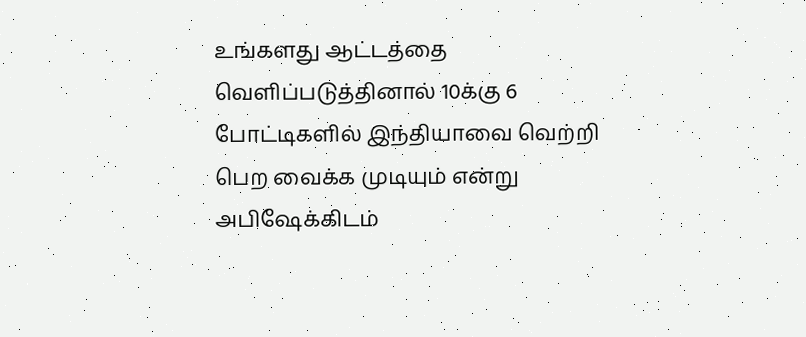உங்களது ஆட்டத்தை வெளிப்படுத்தினால் 10க்கு 6 போட்டிகளில் இந்தியாவை வெற்றி பெற வைக்க முடியும் என்று அபிஷேக்கிடம்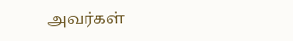அவர்கள்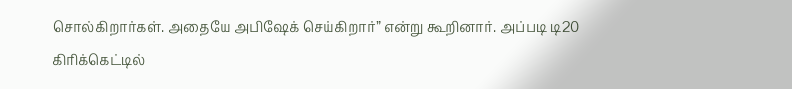சொல்கிறார்கள். அதையே அபிஷேக் செய்கிறார்” என்று கூறினார். அப்படி டி20 கிரிக்கெட்டில்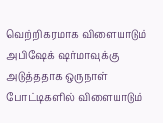வெற்றிகரமாக விளையாடும் அபிஷேக் ஷர்மாவுக்கு அடுத்ததாக ஒருநாள் போட்டிகளில் விளையாடும்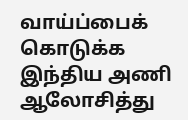வாய்ப்பைக் கொடுக்க இந்திய அணி ஆலோசித்து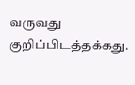வருவது குறிப்பிடத்தக்கது.